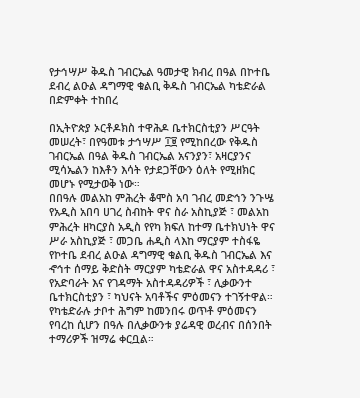የታኅሣሥ ቅዱስ ገብርኤል ዓመታዊ ክብረ በዓል በኮተቤ ደብረ ልዑል ዳግማዊ ቁልቢ ቅዱስ ገብርኤል ካቴድራል በድምቀት ተከበረ

በኢትዮጵያ ኦርቶዶክስ ተዋሕዶ ቤተክርስቲያን ሥርዓት መሠረት፣ በየዓመቱ ታኅሣሥ ፲፱ የሚከበረው የቅዱስ ገብርኤል በዓል ቅዱስ ገብርኤል አናንያን፣ አዛርያንና ሚሳኤልን ከእቶን እሳት የታደጋቸውን ዕለት የሚዘክር መሆኑ የሚታወቅ ነው።
በበዓሉ መልአከ ምሕረት ቆሞስ አባ ገብረ መድኅን ንጉሤ የአዲስ አበባ ሀገረ ስብከት ዋና ስራ አስኪያጅ ፣ መልአከ ምሕረት ዘካርያስ አዲስ የየካ ክፍለ ከተማ ቤተክህነት ዋና ሥራ አስኪያጅ ፣ መጋቤ ሐዲስ ላእከ ማርያም ተስፋዬ የኮተቤ ደብረ ልዑል ዳግማዊ ቁልቢ ቅዱስ ገብርኤል እና ኆኅተ ሰማይ ቅድስት ማርያም ካቴድራል ዋና አስተዳዳሪ ፣ የአድባራት እና የገዳማት አስተዳዳሪዎች ፣ ሊቃውንተ ቤተክርስቲያን ፣ ካህናት አባቶችና ምዕመናን ተገኝተዋል።
የካቴድራሉ ታቦተ ሕግም ከመንበሩ ወጥቶ ምዕመናን የባረከ ሲሆን በዓሉ በሊቃውንቱ ያሬዳዊ ወረብና በሰንበት ተማሪዎች ዝማሬ ቀርቧል።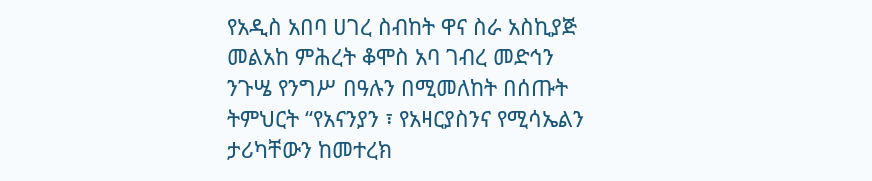የአዲስ አበባ ሀገረ ስብከት ዋና ስራ አስኪያጅ መልአከ ምሕረት ቆሞስ አባ ገብረ መድኅን ንጉሤ የንግሥ በዓሉን በሚመለከት በሰጡት ትምህርት “የአናንያን ፣ የአዛርያስንና የሚሳኤልን ታሪካቸውን ከመተረክ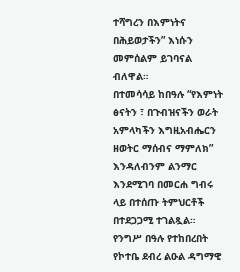ተሻግረን በእምነትና በሕይወታችን” እነሱን መምሰልም ይገባናል ብለዋል።
በተመሳሳይ ከበዓሉ “የእምነት ፅናትን ፣ በጉብዝናችን ወራት አምላካችን እግዚአብሔርን ዘወትር ማሰብና ማምለክ” እንዳለብንም ልንማር እንደሚገባ በመርሐ ግብሩ ላይ በተሰጡ ትምህርቶች በተደጋጋሚ ተገልጿል።
የንግሥ በዓሉ የተከበረበት የኮተቤ ደብረ ልዑል ዳግማዊ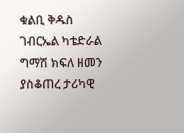ቁልቢ ቅዱስ ገብርኤል ካቴድራል ግማሽ ክፍለ ዘመን ያስቆጠረ ታሪካዊ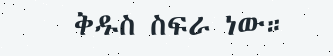ቅዱስ ስፍራ ነው።